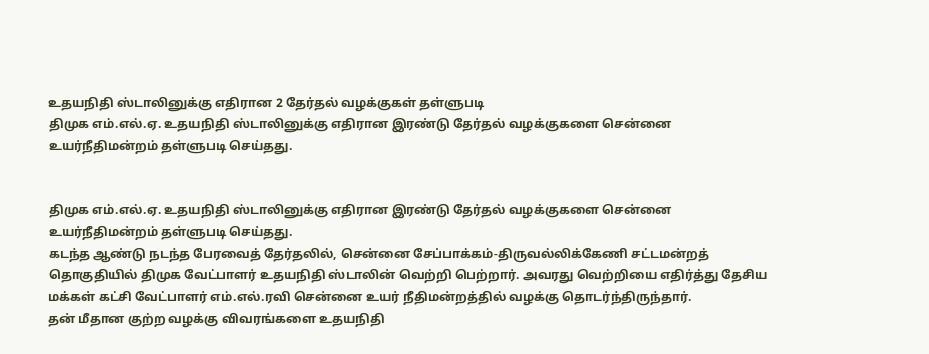உதயநிதி ஸ்டாலினுக்கு எதிரான 2 தேர்தல் வழக்குகள் தள்ளுபடி
திமுக எம்.எல்.ஏ. உதயநிதி ஸ்டாலினுக்கு எதிரான இரண்டு தேர்தல் வழக்குகளை சென்னை உயர்நீதிமன்றம் தள்ளுபடி செய்தது.


திமுக எம்.எல்.ஏ. உதயநிதி ஸ்டாலினுக்கு எதிரான இரண்டு தேர்தல் வழக்குகளை சென்னை உயர்நீதிமன்றம் தள்ளுபடி செய்தது.
கடந்த ஆண்டு நடந்த பேரவைத் தேர்தலில், சென்னை சேப்பாக்கம்-திருவல்லிக்கேணி சட்டமன்றத் தொகுதியில் திமுக வேட்பாளர் உதயநிதி ஸ்டாலின் வெற்றி பெற்றார். அவரது வெற்றியை எதிர்த்து தேசிய மக்கள் கட்சி வேட்பாளர் எம்.எல்.ரவி சென்னை உயர் நீதிமன்றத்தில் வழக்கு தொடர்ந்திருந்தார்.
தன் மீதான குற்ற வழக்கு விவரங்களை உதயநிதி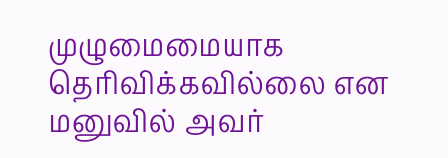முழுமைமையாக தெரிவிக்கவில்லை என மனுவில் அவர்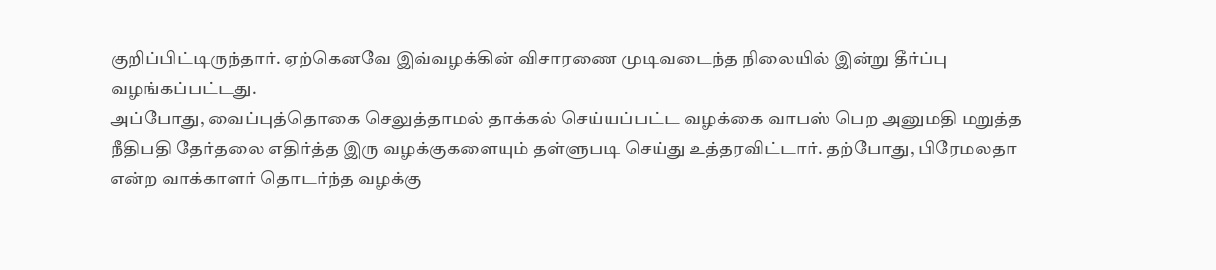குறிப்பிட்டிருந்தார். ஏற்கெனவே இவ்வழக்கின் விசாரணை முடிவடைந்த நிலையில் இன்று தீர்ப்பு வழங்கப்பட்டது.
அப்போது, வைப்புத்தொகை செலுத்தாமல் தாக்கல் செய்யப்பட்ட வழக்கை வாபஸ் பெற அனுமதி மறுத்த நீதிபதி தேர்தலை எதிர்த்த இரு வழக்குகளையும் தள்ளுபடி செய்து உத்தரவிட்டார். தற்போது, பிரேமலதா என்ற வாக்காளர் தொடர்ந்த வழக்கு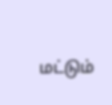மட்டும்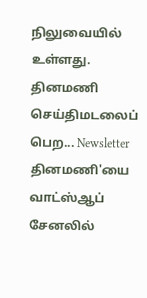நிலுவையில் உள்ளது.
தினமணி செய்திமடலைப் பெற... Newsletter
தினமணி'யை வாட்ஸ்ஆப் சேனலில்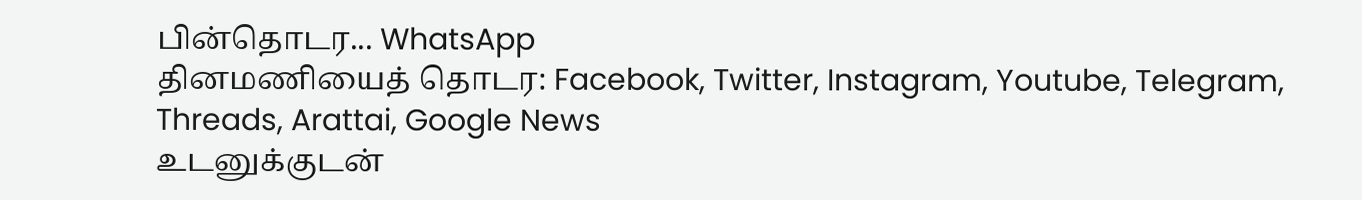பின்தொடர... WhatsApp
தினமணியைத் தொடர: Facebook, Twitter, Instagram, Youtube, Telegram, Threads, Arattai, Google News
உடனுக்குடன்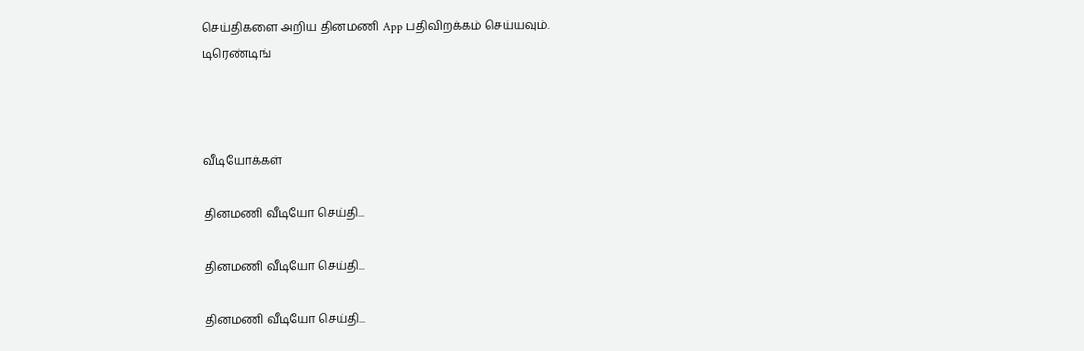செய்திகளை அறிய தினமணி App பதிவிறக்கம் செய்யவும்.
டிரெண்டிங்



வீடியோக்கள்

தினமணி வீடியோ செய்தி...

தினமணி வீடியோ செய்தி...

தினமணி வீடியோ செய்தி...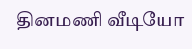தினமணி வீடியோ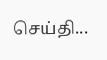செய்தி...